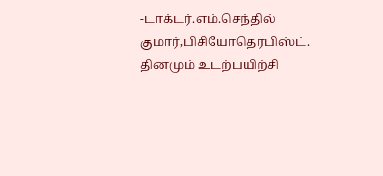-டாக்டர்.எம்.செந்தில் குமார்,பிசியோதெரபிஸ்ட்.
தினமும் உடற்பயிற்சி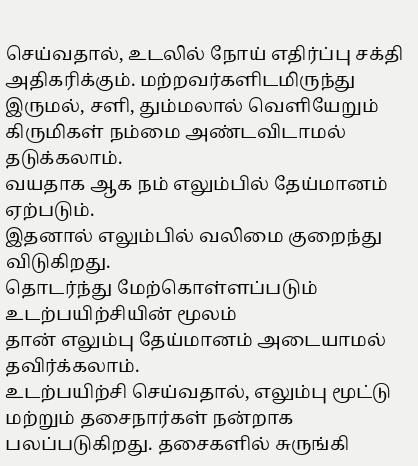செய்வதால், உடலில் நோய் எதிர்ப்பு சக்தி அதிகரிக்கும். மற்றவர்களிடமிருந்து இருமல், சளி, தும்மலால் வெளியேறும் கிருமிகள் நம்மை அண்டவிடாமல் தடுக்கலாம்.
வயதாக ஆக நம் எலும்பில் தேய்மானம் ஏற்படும்.
இதனால் எலும்பில் வலிமை குறைந்து விடுகிறது.
தொடர்ந்து மேற்கொள்ளப்படும் உடற்பயிற்சியின் மூலம்
தான் எலும்பு தேய்மானம் அடையாமல் தவிர்க்கலாம்.
உடற்பயிற்சி செய்வதால், எலும்பு மூட்டு மற்றும் தசைநார்கள் நன்றாக பலப்படுகிறது. தசைகளில் சுருங்கி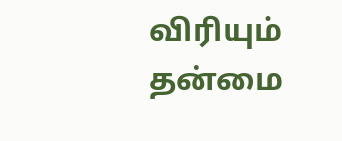விரியும் தன்மை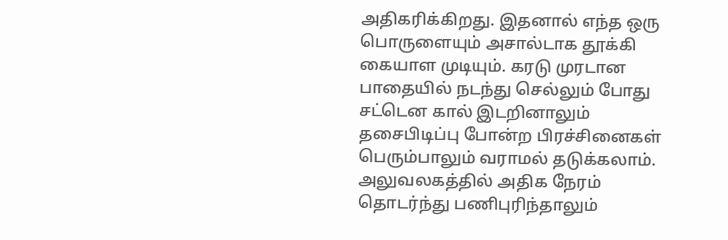அதிகரிக்கிறது. இதனால் எந்த ஒரு பொருளையும் அசால்டாக தூக்கி கையாள முடியும். கரடு முரடான பாதையில் நடந்து செல்லும் போது
சட்டென கால் இடறினாலும் தசைபிடிப்பு போன்ற பிரச்சினைகள் பெரும்பாலும் வராமல் தடுக்கலாம்.
அலுவலகத்தில் அதிக நேரம் தொடர்ந்து பணிபுரிந்தாலும்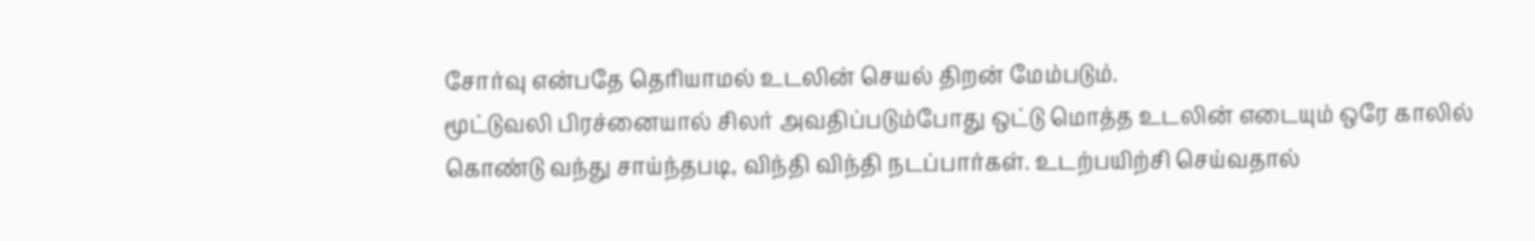சோர்வு என்பதே தெரியாமல் உடலின் செயல் திறன் மேம்படும்.
மூட்டுவலி பிரச்னையால் சிலர் அவதிப்படும்போது ஒட்டு மொத்த உடலின் எடையும் ஒரே காலில் கொண்டு வந்து சாய்ந்தபடி, விந்தி விந்தி நடப்பார்கள். உடற்பயிற்சி செய்வதால்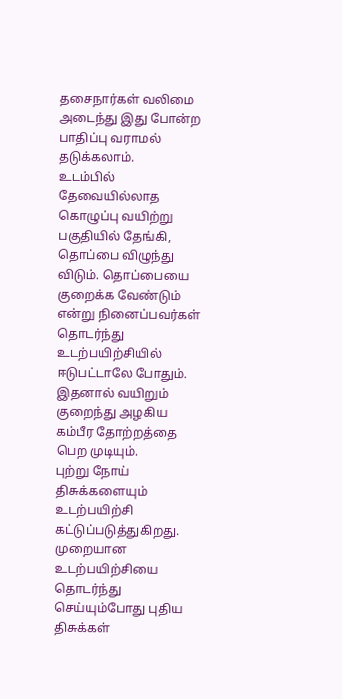தசைநார்கள் வலிமை அடைந்து இது போன்ற பாதிப்பு வராமல் தடுக்கலாம்.
உடம்பில் தேவையில்லாத கொழுப்பு வயிற்று பகுதியில் தேங்கி, தொப்பை விழுந்து விடும். தொப்பையை குறைக்க வேண்டும் என்று நினைப்பவர்கள் தொடர்ந்து உடற்பயிற்சியில் ஈடுபட்டாலே போதும். இதனால் வயிறும் குறைந்து அழகிய கம்பீர தோற்றத்தை பெற முடியும்.
புற்று நோய் திசுக்களையும் உடற்பயிற்சி கட்டுப்படுத்துகிறது. முறையான உடற்பயிற்சியை தொடர்ந்து செய்யும்போது புதிய திசுக்கள்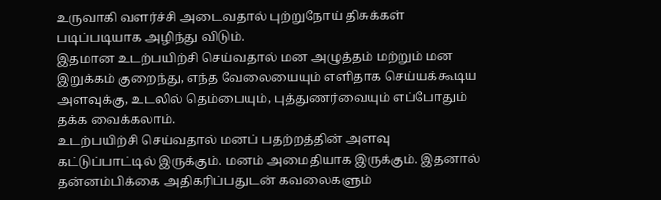உருவாகி வளர்ச்சி அடைவதால் புற்றுநோய் திசுக்கள் படிப்படியாக அழிந்து விடும்.
இதமான உடற்பயிற்சி செய்வதால் மன அழுத்தம் மற்றும் மன இறுக்கம் குறைந்து, எந்த வேலையையும் எளிதாக செய்யக்கூடிய அளவுக்கு, உடலில் தெம்பையும், புத்துணர்வையும் எப்போதும் தக்க வைக்கலாம்.
உடற்பயிற்சி செய்வதால் மனப் பதற்றத்தின் அளவு கட்டுப்பாட்டில் இருக்கும். மனம் அமைதியாக இருக்கும். இதனால் தன்னம்பிக்கை அதிகரிப்பதுடன் கவலைகளும்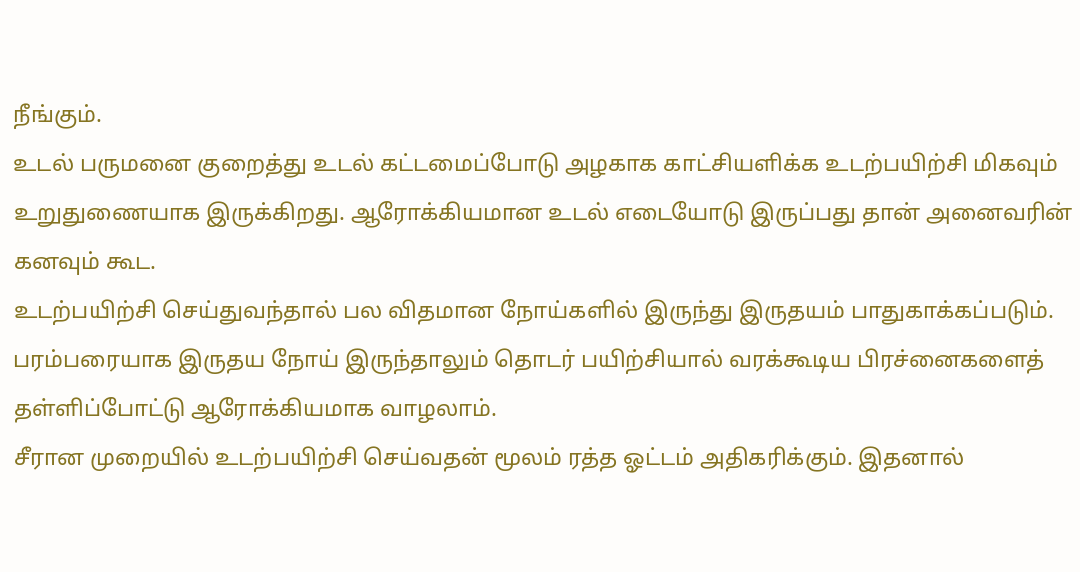நீங்கும்.
உடல் பருமனை குறைத்து உடல் கட்டமைப்போடு அழகாக காட்சியளிக்க உடற்பயிற்சி மிகவும் உறுதுணையாக இருக்கிறது. ஆரோக்கியமான உடல் எடையோடு இருப்பது தான் அனைவரின் கனவும் கூட.
உடற்பயிற்சி செய்துவந்தால் பல விதமான நோய்களில் இருந்து இருதயம் பாதுகாக்கப்படும். பரம்பரையாக இருதய நோய் இருந்தாலும் தொடர் பயிற்சியால் வரக்கூடிய பிரச்னைகளைத் தள்ளிப்போட்டு ஆரோக்கியமாக வாழலாம்.
சீரான முறையில் உடற்பயிற்சி செய்வதன் மூலம் ரத்த ஓட்டம் அதிகரிக்கும். இதனால்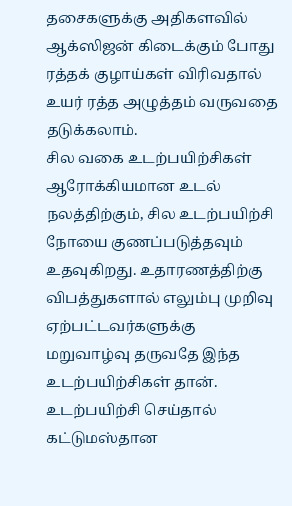தசைகளுக்கு அதிகளவில் ஆக்ஸிஜன் கிடைக்கும் போது ரத்தக் குழாய்கள் விரிவதால் உயர் ரத்த அழுத்தம் வருவதை தடுக்கலாம்.
சில வகை உடற்பயிற்சிகள் ஆரோக்கியமான உடல் நலத்திற்கும், சில உடற்பயிற்சி நோயை குணப்படுத்தவும் உதவுகிறது. உதாரணத்திற்கு விபத்துகளால் எலும்பு முறிவு ஏற்பட்டவர்களுக்கு மறுவாழ்வு தருவதே இந்த உடற்பயிற்சிகள் தான்.
உடற்பயிற்சி செய்தால் கட்டுமஸ்தான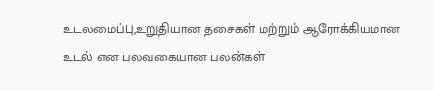உடலமைப்பு,உறுதியான தசைகள் மற்றும் ஆரோக்கியமான உடல் என பலவகையான பலன்கள்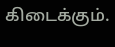கிடைக்கும்.